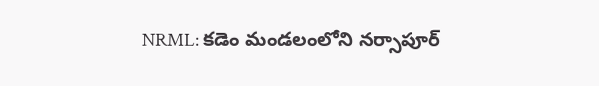NRML: కడెం మండలంలోని నర్సాపూర్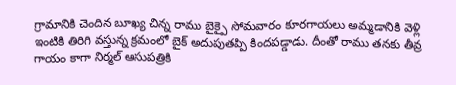గ్రామానికి చెందిన బూఖ్య చిన్న రాము బైక్పై సోమవారం కూరగాయలు అమ్మడానికి వెళ్లి ఇంటికి తిరిగి వస్తున్న క్రమంలో బైక్ అదుపుతప్పి కిందపడ్డాడు. దీంతో రాము తనకు తీవ్ర గాయం కాగా నిర్మల్ ఆసుపత్రికి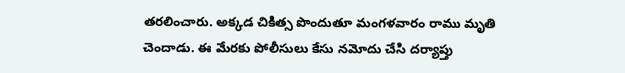తరలించారు. అక్కడ చికిత్స పొందుతూ మంగళవారం రాము మృతి చెందాడు. ఈ మేరకు పోలీసులు కేసు నమోదు చేసి దర్యాప్తు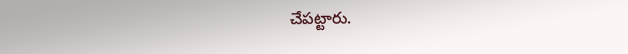చేపట్టారు.